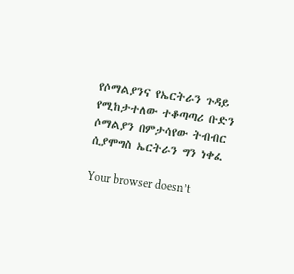የሶማልያንና የኤርትራን ጉዳይ የሚከታተለው ተቆጣጣሪ ቡድን ሶማልያን በምታሳየው ትብብር ሲያሞግስ ኤርትራን ግን ነቀፈ

Your browser doesn’t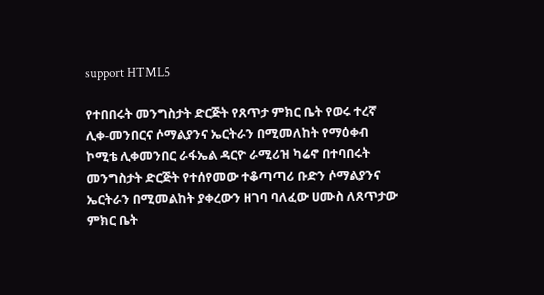support HTML5

የተበበሩት መንግስታት ድርጅት የጸጥታ ምክር ቤት የወሩ ተረኛ ሊቀ-መንበርና ሶማልያንና ኤርትራን በሚመለከት የማዕቀብ ኮሚቴ ሊቀመንበር ራፋኤል ዳርዮ ራሚሪዝ ካሬኖ በተባበሩት መንግስታት ድርጅት የተሰየመው ተቆጣጣሪ ቡድን ሶማልያንና ኤርትራን በሚመልከት ያቀረውን ዘገባ ባለፈው ሀሙስ ለጸጥታው ምክር ቤት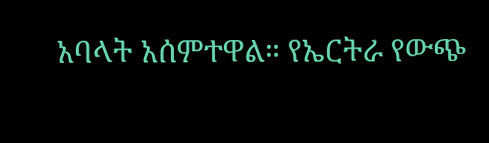አባላት አሰምተዋል። የኤርትራ የውጭ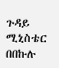ጉዳይ ሚኒስቴር በበኩሉ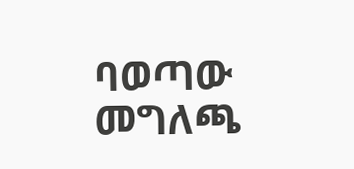ባወጣው መግለጫ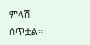ምላሽ ሰጥቷል።